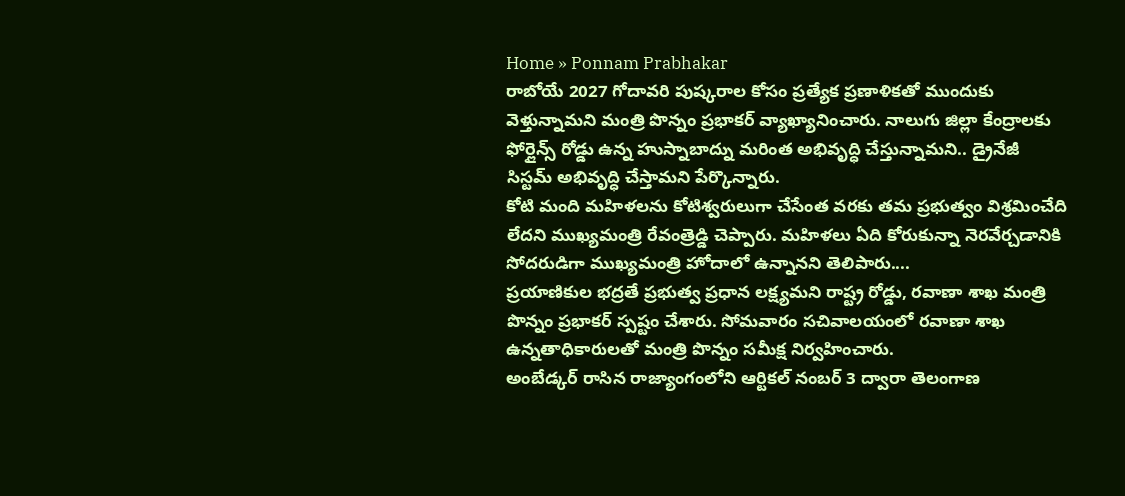Home » Ponnam Prabhakar
రాబోయే 2027 గోదావరి పుష్కరాల కోసం ప్రత్యేక ప్రణాళికతో ముందుకు వెళ్తున్నామని మంత్రి పొన్నం ప్రభాకర్ వ్యాఖ్యానించారు. నాలుగు జిల్లా కేంద్రాలకు ఫోర్లైన్స్ రోడ్డు ఉన్న హుస్నాబాద్ను మరింత అభివృద్ధి చేస్తున్నామని.. డ్రైనేజీ సిస్టమ్ అభివృద్ధి చేస్తామని పేర్కొన్నారు.
కోటి మంది మహిళలను కోటిశ్వరులుగా చేసేంత వరకు తమ ప్రభుత్వం విశ్రమించేది లేదని ముఖ్యమంత్రి రేవంత్రెడ్డి చెప్పారు. మహిళలు ఏది కోరుకున్నా నెరవేర్చడానికి సోదరుడిగా ముఖ్యమంత్రి హోదాలో ఉన్నానని తెలిపారు....
ప్రయాణికుల భద్రతే ప్రభుత్వ ప్రధాన లక్ష్యమని రాష్ట్ర రోడ్డు, రవాణా శాఖ మంత్రి పొన్నం ప్రభాకర్ స్పష్టం చేశారు. సోమవారం సచివాలయంలో రవాణా శాఖ ఉన్నతాధికారులతో మంత్రి పొన్నం సమీక్ష నిర్వహించారు.
అంబేడ్కర్ రాసిన రాజ్యాంగంలోని ఆర్టికల్ నంబర్ 3 ద్వారా తెలంగాణ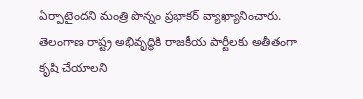ఏర్పాటైందని మంత్రి పొన్నం ప్రభాకర్ వ్యాఖ్యానించారు. తెలంగాణ రాష్ట్ర అభివృద్ధికి రాజకీయ పార్టీలకు అతీతంగా కృషి చేయాలని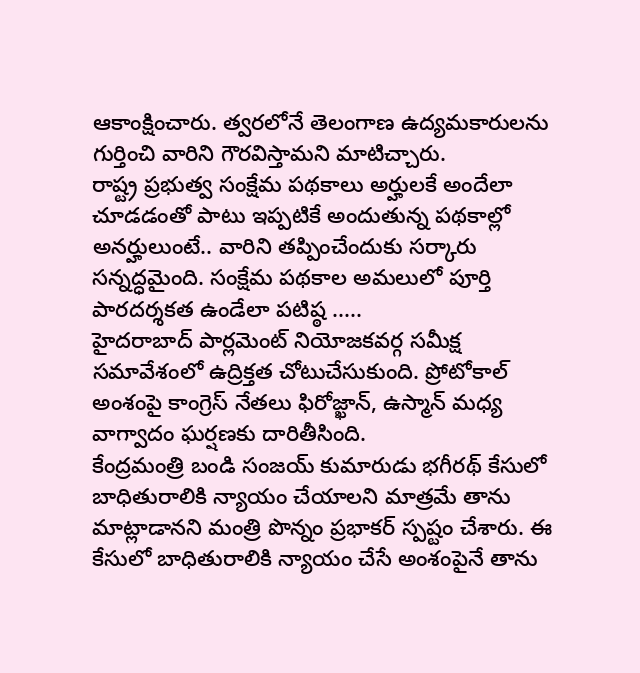ఆకాంక్షించారు. త్వరలోనే తెలంగాణ ఉద్యమకారులను గుర్తించి వారిని గౌరవిస్తామని మాటిచ్చారు.
రాష్ట్ర ప్రభుత్వ సంక్షేమ పథకాలు అర్హులకే అందేలా చూడడంతో పాటు ఇప్పటికే అందుతున్న పథకాల్లో అనర్హులుంటే.. వారిని తప్పించేందుకు సర్కారు సన్నద్ధమైంది. సంక్షేమ పథకాల అమలులో పూర్తి పారదర్శకత ఉండేలా పటిష్ఠ .....
హైదరాబాద్ పార్లమెంట్ నియోజకవర్గ సమీక్ష సమావేశంలో ఉద్రిక్తత చోటుచేసుకుంది. ప్రోటోకాల్ అంశంపై కాంగ్రెస్ నేతలు ఫిరోజ్ఖాన్, ఉస్మాన్ మధ్య వాగ్వాదం ఘర్షణకు దారితీసింది.
కేంద్రమంత్రి బండి సంజయ్ కుమారుడు భగీరథ్ కేసులో బాధితురాలికి న్యాయం చేయాలని మాత్రమే తాను మాట్లాడానని మంత్రి పొన్నం ప్రభాకర్ స్పష్టం చేశారు. ఈ కేసులో బాధితురాలికి న్యాయం చేసే అంశంపైనే తాను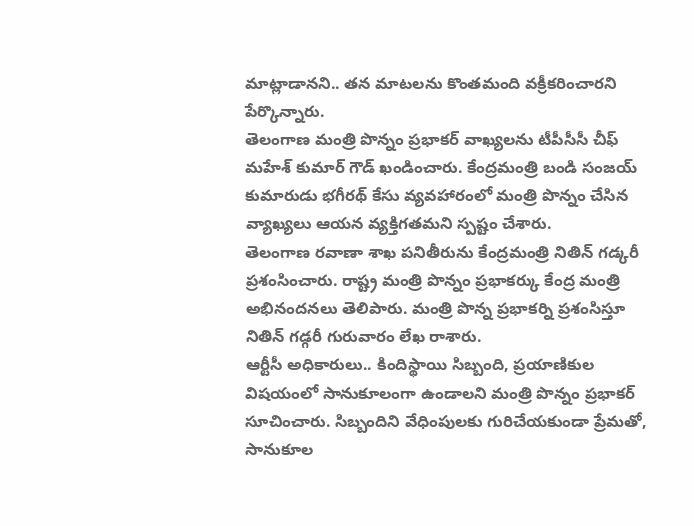మాట్లాడానని.. తన మాటలను కొంతమంది వక్రీకరించారని పేర్కొన్నారు.
తెలంగాణ మంత్రి పొన్నం ప్రభాకర్ వాఖ్యలను టీపీసీసీ చీఫ్ మహేశ్ కుమార్ గౌడ్ ఖండించారు. కేంద్రమంత్రి బండి సంజయ్ కుమారుడు భగీరథ్ కేసు వ్యవహారంలో మంత్రి పొన్నం చేసిన వ్యాఖ్యలు ఆయన వ్యక్తిగతమని స్పష్టం చేశారు.
తెలంగాణ రవాణా శాఖ పనితీరును కేంద్రమంత్రి నితిన్ గడ్కరీ ప్రశంసించారు. రాష్ట్ర మంత్రి పొన్నం ప్రభాకర్కు కేంద్ర మంత్రి అభినందనలు తెలిపారు. మంత్రి పొన్న ప్రభాకర్ని ప్రశంసిస్తూ నితిన్ గడ్గరీ గురువారం లేఖ రాశారు.
ఆర్టీసీ అధికారులు.. కిందిస్థాయి సిబ్బంది, ప్రయాణికుల విషయంలో సానుకూలంగా ఉండాలని మంత్రి పొన్నం ప్రభాకర్ సూచించారు. సిబ్బందిని వేధింపులకు గురిచేయకుండా ప్రేమతో, సానుకూల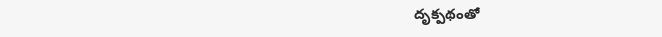దృక్పథంతో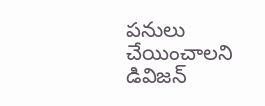పనులు చేయించాలని డివిజన్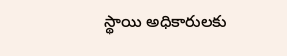స్థాయి అధికారులకు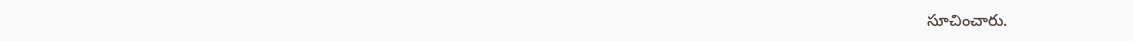సూచించారు.